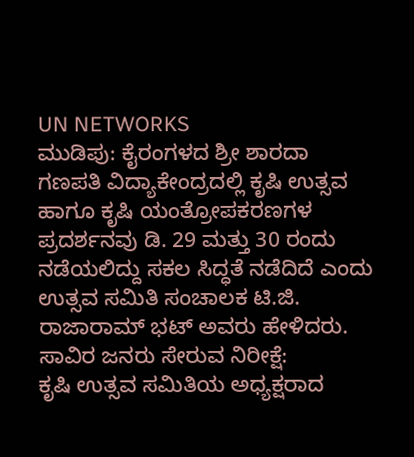UN NETWORKS
ಮುಡಿಪು: ಕೈರಂಗಳದ ಶ್ರೀ ಶಾರದಾ ಗಣಪತಿ ವಿದ್ಯಾಕೇಂದ್ರದಲ್ಲಿ ಕೃಷಿ ಉತ್ಸವ ಹಾಗೂ ಕೃಷಿ ಯಂತ್ರೋಪಕರಣಗಳ ಪ್ರದರ್ಶನವು ಡಿ. 29 ಮತ್ತು 30 ರಂದು ನಡೆಯಲಿದ್ದು ಸಕಲ ಸಿದ್ಧತೆ ನಡೆದಿದೆ ಎಂದು ಉತ್ಸವ ಸಮಿತಿ ಸಂಚಾಲಕ ಟಿ.ಜಿ. ರಾಜಾರಾಮ್ ಭಟ್ ಅವರು ಹೇಳಿದರು.
ಸಾವಿರ ಜನರು ಸೇರುವ ನಿರೀಕ್ಷೆ:
ಕೃಷಿ ಉತ್ಸವ ಸಮಿತಿಯ ಅಧ್ಯಕ್ಷರಾದ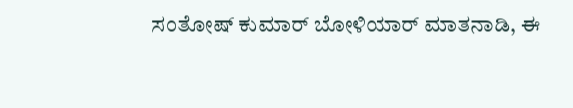ಸಂತೋಷ್ ಕುಮಾರ್ ಬೋಳಿಯಾರ್ ಮಾತನಾಡಿ, ಈ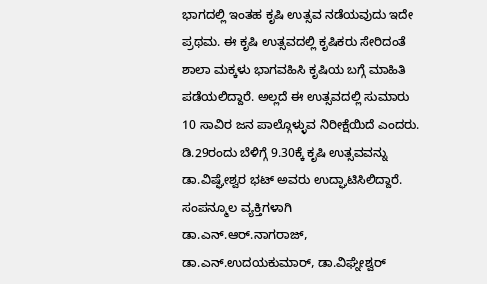ಭಾಗದಲ್ಲಿ ಇಂತಹ ಕೃಷಿ ಉತ್ಸವ ನಡೆಯವುದು ಇದೇ ಪ್ರಥಮ. ಈ ಕೃಷಿ ಉತ್ಸವದಲ್ಲಿ ಕೃಷಿಕರು ಸೇರಿದಂತೆ ಶಾಲಾ ಮಕ್ಕಳು ಭಾಗವಹಿಸಿ ಕೃಷಿಯ ಬಗ್ಗೆ ಮಾಹಿತಿ ಪಡೆಯಲಿದ್ದಾರೆ. ಅಲ್ಲದೆ ಈ ಉತ್ಸವದಲ್ಲಿ ಸುಮಾರು 10 ಸಾವಿರ ಜನ ಪಾಲ್ಗೊಳ್ಳುವ ನಿರೀಕ್ಷೆಯಿದೆ ಎಂದರು. ಡಿ.29ರಂದು ಬೆಳಿಗ್ಗೆ 9.30ಕ್ಕೆ ಕೃಷಿ ಉತ್ಸವವನ್ನು ಡಾ.ವಿಷ್ಘೇಶ್ವರ ಭಟ್ ಅವರು ಉದ್ಘಾಟಿಸಿಲಿದ್ದಾರೆ. ಸಂಪನ್ಮೂಲ ವ್ಯಕ್ತಿಗಳಾಗಿ ಡಾ.ಎನ್.ಆರ್.ನಾಗರಾಜ್, ಡಾ.ಎನ್.ಉದಯಕುಮಾರ್, ಡಾ.ವಿಘ್ನೇಶ್ವರ್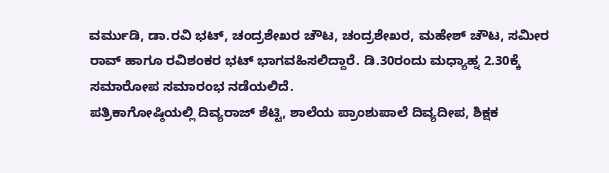ವರ್ಮುಡಿ, ಡಾ.ರವಿ ಭಟ್, ಚಂದ್ರಶೇಖರ ಚೌಟ, ಚಂದ್ರಶೇಖರ, ಮಹೇಶ್ ಚೌಟ, ಸಮೀರ ರಾವ್ ಹಾಗೂ ರವಿಶಂಕರ ಭಟ್ ಭಾಗವಹಿಸಲಿದ್ದಾರೆ. ಡಿ.30ರಂದು ಮಧ್ಯಾಹ್ನ 2.30ಕ್ಕೆ ಸಮಾರೋಪ ಸಮಾರಂಭ ನಡೆಯಲಿದೆ.
ಪತ್ರಿಕಾಗೋಷ್ಠಿಯಲ್ಲಿ ದಿವ್ಯರಾಜ್ ಶೆಟ್ಟಿ, ಶಾಲೆಯ ಪ್ರಾಂಶುಪಾಲೆ ದಿವ್ಯದೀಪ, ಶಿಕ್ಷಕ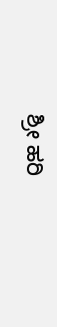ಶ್ರೀ ಹರಿ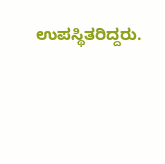ಉಪಸ್ಥಿತರಿದ್ದರು.